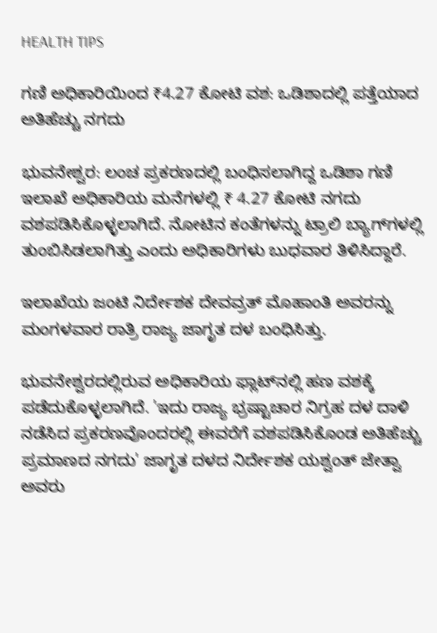HEALTH TIPS

ಗಣಿ ಅಧಿಕಾರಿಯಿಂದ ₹4.27 ಕೋಟಿ ವಶ: ಒಡಿಶಾದಲ್ಲಿ ಪತ್ತೆಯಾದ ಅತಿಹೆಚ್ಚು ನಗದು

ಭುವನೇಶ್ವರ: ಲಂಚ ಪ್ರಕರಣದಲ್ಲಿ ಬಂಧಿಸಲಾಗಿದ್ದ ಒಡಿಶಾ ಗಣಿ ಇಲಾಖೆ ಅಧಿಕಾರಿಯ ಮನೆಗಳಲ್ಲಿ ₹ 4.27 ಕೋಟಿ ನಗದು ವಶಪಡಿಸಿಕೊಳ್ಳಲಾಗಿದೆ. ನೋಟಿನ ಕಂತೆಗಳನ್ನು ಟ್ರಾಲಿ ಬ್ಯಾಗ್‌ಗಳಲ್ಲಿ ತುಂಬಿಸಿಡಲಾಗಿತ್ತು ಎಂದು ಅಧಿಕಾರಿಗಳು ಬುಧವಾರ ತಿಳಿಸಿದ್ದಾರೆ.

ಇಲಾಖೆಯ ಜಂಟಿ ನಿರ್ದೇಶಕ ದೇವವ್ರತ್‌ ಮೊಹಾಂತಿ ಅವರನ್ನು ಮಂಗಳವಾರ ರಾತ್ರಿ ರಾಜ್ಯ ಜಾಗೃತ ದಳ ಬಂಧಿಸಿತ್ತು.

ಭುವನೇಶ್ವರದಲ್ಲಿರುವ ಅಧಿಕಾರಿಯ ಫ್ಲಾಟ್‌ನಲ್ಲಿ ಹಣ ವಶಕ್ಕೆ ಪಡೆದುಕೊಳ್ಳಲಾಗಿದೆ. 'ಇದು ರಾಜ್ಯ ಭ್ರಷ್ಟಾಚಾರ ನಿಗ್ರಹ ದಳ ದಾಳಿ ನಡೆಸಿದ ಪ್ರಕರಣವೊಂದರಲ್ಲಿ ಈವರೆಗೆ ವಶಪಡಿಸಿಕೊಂಡ ಅತಿಹೆಚ್ಚು ಪ್ರಮಾಣದ ನಗದು' ಜಾಗೃತ ದಳದ ನಿರ್ದೇಶಕ ಯಶ್ವಂತ್‌ ಜೇತ್ವಾ ಅವರು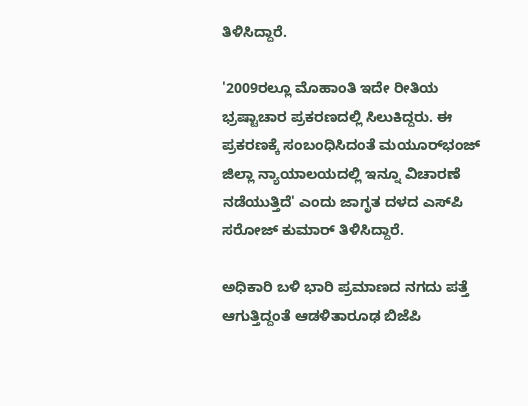ತಿಳಿಸಿದ್ದಾರೆ.

'2009ರಲ್ಲೂ ಮೊಹಾಂತಿ ಇದೇ ರೀತಿಯ ಭ್ರಷ್ಟಾಚಾರ ಪ್ರಕರಣದಲ್ಲಿ ಸಿಲುಕಿದ್ದರು. ಈ ಪ್ರಕರಣಕ್ಕೆ ಸಂಬಂಧಿಸಿದಂತೆ ಮಯೂರ್‌ಭಂಜ್‌ ಜಿಲ್ಲಾ ನ್ಯಾಯಾಲಯದಲ್ಲಿ ಇನ್ನೂ ವಿಚಾರಣೆ ನಡೆಯುತ್ತಿದೆ' ಎಂದು ಜಾಗೃತ ದಳದ ಎಸ್‌ಪಿ ಸರೋಜ್‌ ಕುಮಾರ್‌ ತಿಳಿಸಿದ್ದಾರೆ.

ಅಧಿಕಾರಿ ಬಳಿ ಭಾರಿ ಪ್ರಮಾಣದ ನಗದು ಪತ್ತೆ ಆಗುತ್ತಿದ್ದಂತೆ ಆಡಳಿತಾರೂಢ ಬಿಜೆಪಿ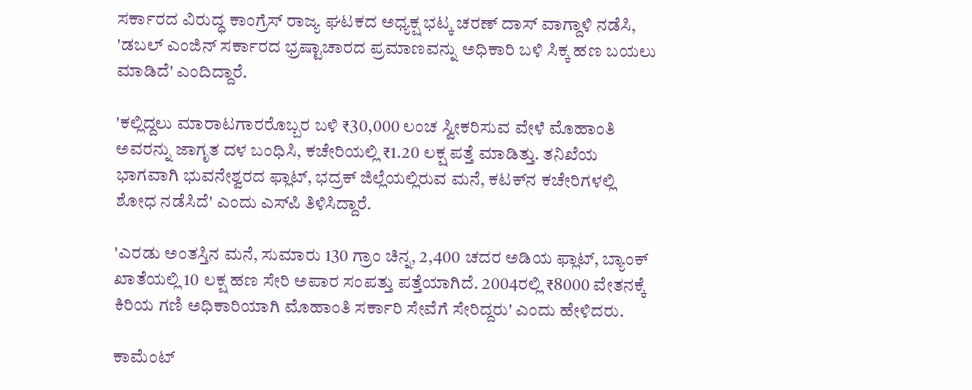ಸರ್ಕಾರದ ವಿರುದ್ಧ ಕಾಂಗ್ರೆಸ್ ರಾಜ್ಯ ಘಟಕದ ಅಧ್ಯಕ್ಷ ಭಟ್ಕ ಚರಣ್‌ ದಾಸ್ ವಾಗ್ದಾಳಿ ನಡೆಸಿ, 'ಡಬಲ್‌ ಎಂಜಿನ್‌ ಸರ್ಕಾರದ ಭ್ರಷ್ಟಾಚಾರದ ಪ್ರಮಾಣವನ್ನು ಅಧಿಕಾರಿ ಬಳಿ ಸಿಕ್ಕ ಹಣ ಬಯಲು ಮಾಡಿದೆ' ಎಂದಿದ್ದಾರೆ.

'ಕಲ್ಲಿದ್ದಲು ಮಾರಾಟಗಾರರೊಬ್ಬರ ಬಳಿ ₹30,000 ಲಂಚ ಸ್ವೀಕರಿಸುವ ವೇಳೆ ಮೊಹಾಂತಿ ಅವರನ್ನು ಜಾಗೃತ ದಳ ಬಂಧಿಸಿ, ಕಚೇರಿಯಲ್ಲಿ ₹1.20 ಲಕ್ಷ ಪತ್ತೆ ಮಾಡಿತ್ತು. ತನಿಖೆಯ ಭಾಗವಾಗಿ ಭುವನೇಶ್ವರದ ಫ್ಲಾಟ್‌, ಭದ್ರಕ್‌ ಜಿಲ್ಲೆಯಲ್ಲಿರುವ ಮನೆ, ಕಟಕ್‌ನ ಕಚೇರಿಗಳಲ್ಲಿ ಶೋಧ ನಡೆಸಿದೆ' ಎಂದು ಎಸ್‌ಪಿ ತಿಳಿಸಿದ್ದಾರೆ.

'ಎರಡು ಅಂತಸ್ತಿನ ಮನೆ, ಸುಮಾರು 130 ಗ್ರಾಂ ಚಿನ್ನ, 2,400 ಚದರ ಅಡಿಯ ಫ್ಲಾಟ್‌, ಬ್ಯಾಂಕ್‌ ಖಾತೆಯಲ್ಲಿ 10 ಲಕ್ಷ ಹಣ ಸೇರಿ ಅಪಾರ ಸಂಪತ್ತು ಪತ್ತೆಯಾಗಿದೆ. 2004ರಲ್ಲಿ ₹8000 ವೇತನಕ್ಕೆ ಕಿರಿಯ ಗಣಿ ಅಧಿಕಾರಿಯಾಗಿ ಮೊಹಾಂತಿ ಸರ್ಕಾರಿ ಸೇವೆಗೆ ಸೇರಿದ್ದರು' ಎಂದು ಹೇಳಿದರು.

ಕಾಮೆಂಟ್‌‌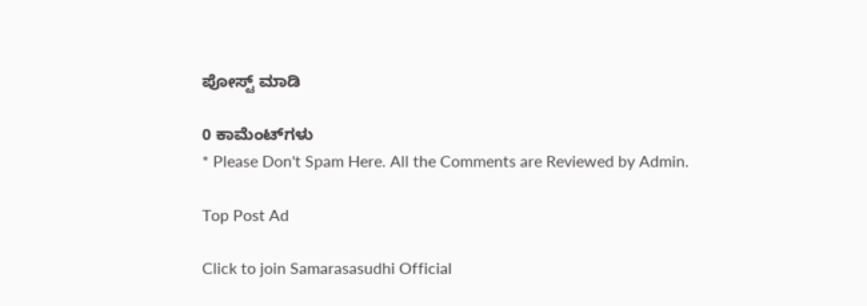ಪೋಸ್ಟ್‌ ಮಾಡಿ

0 ಕಾಮೆಂಟ್‌ಗಳು
* Please Don't Spam Here. All the Comments are Reviewed by Admin.

Top Post Ad

Click to join Samarasasudhi Official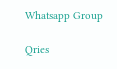Whatsapp Group

Qries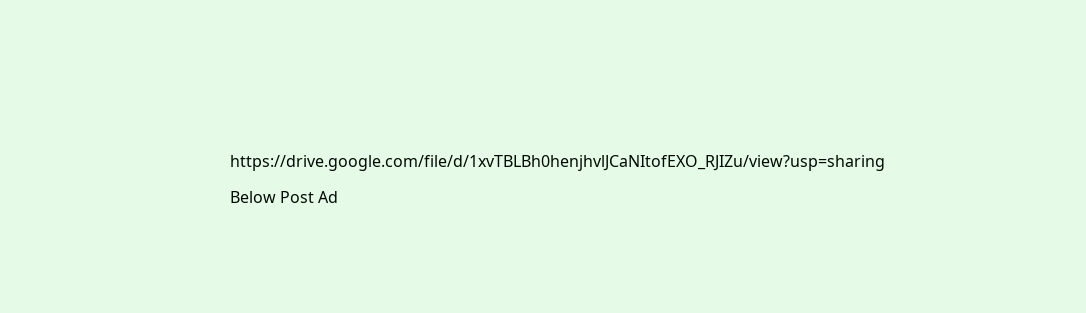https://drive.google.com/file/d/1xvTBLBh0henjhvlJCaNItofEXO_RJIZu/view?usp=sharing

Below Post Ad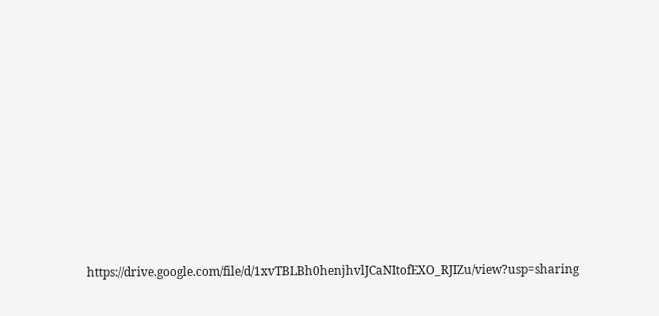https://drive.google.com/file/d/1xvTBLBh0henjhvlJCaNItofEXO_RJIZu/view?usp=sharing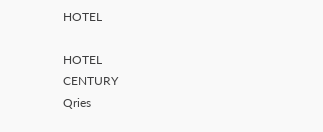HOTEL

HOTEL
CENTURY
Qries